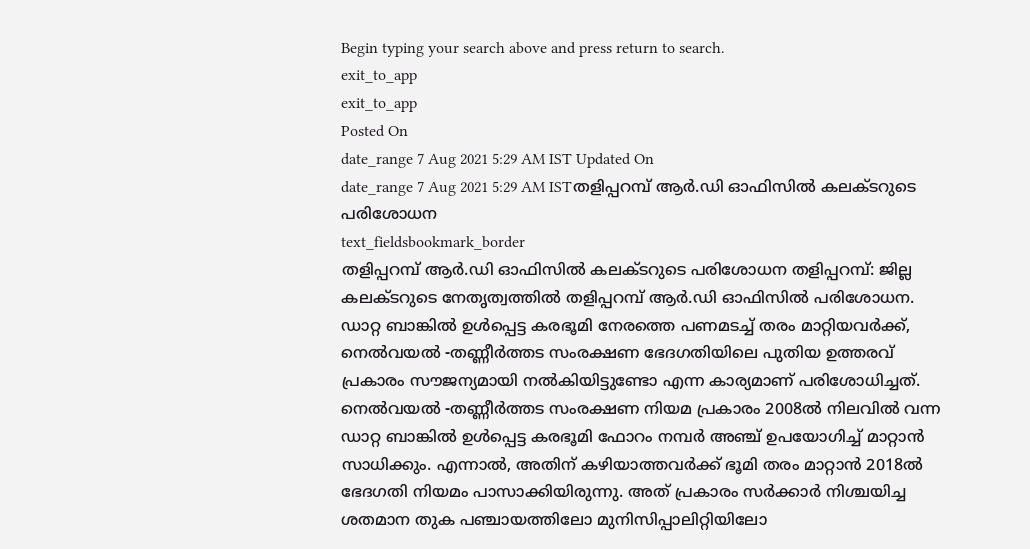Begin typing your search above and press return to search.
exit_to_app
exit_to_app
Posted On
date_range 7 Aug 2021 5:29 AM IST Updated On
date_range 7 Aug 2021 5:29 AM ISTതളിപ്പറമ്പ് ആർ.ഡി ഓഫിസിൽ കലക്ടറുടെ പരിശോധന
text_fieldsbookmark_border
തളിപ്പറമ്പ് ആർ.ഡി ഓഫിസിൽ കലക്ടറുടെ പരിശോധന തളിപ്പറമ്പ്: ജില്ല കലക്ടറുടെ നേതൃത്വത്തിൽ തളിപ്പറമ്പ് ആർ.ഡി ഓഫിസിൽ പരിശോധന. ഡാറ്റ ബാങ്കിൽ ഉൾപ്പെട്ട കരഭൂമി നേരത്തെ പണമടച്ച് തരം മാറ്റിയവർക്ക്, നെൽവയൽ -തണ്ണീർത്തട സംരക്ഷണ ഭേദഗതിയിലെ പുതിയ ഉത്തരവ് പ്രകാരം സൗജന്യമായി നൽകിയിട്ടുണ്ടോ എന്ന കാര്യമാണ് പരിശോധിച്ചത്. നെൽവയൽ -തണ്ണീർത്തട സംരക്ഷണ നിയമ പ്രകാരം 2008ൽ നിലവിൽ വന്ന ഡാറ്റ ബാങ്കിൽ ഉൾപ്പെട്ട കരഭൂമി ഫോറം നമ്പർ അഞ്ച് ഉപയോഗിച്ച് മാറ്റാൻ സാധിക്കും. എന്നാൽ, അതിന് കഴിയാത്തവർക്ക് ഭൂമി തരം മാറ്റാൻ 2018ൽ ഭേദഗതി നിയമം പാസാക്കിയിരുന്നു. അത് പ്രകാരം സർക്കാർ നിശ്ചയിച്ച ശതമാന തുക പഞ്ചായത്തിലോ മുനിസിപ്പാലിറ്റിയിലോ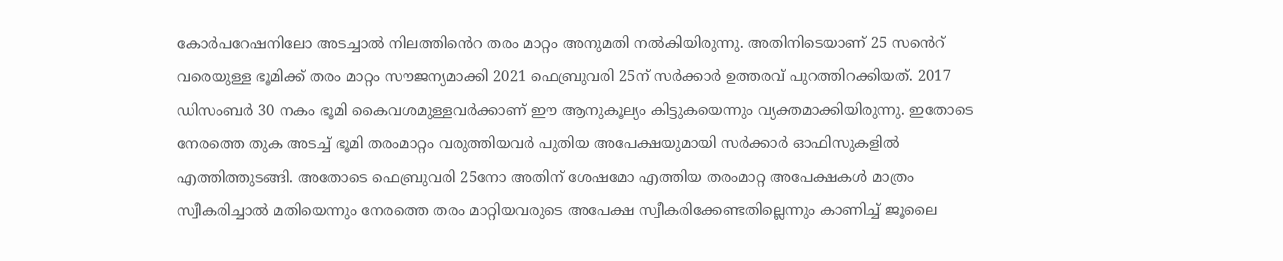കോർപറേഷനിലോ അടച്ചാൽ നിലത്തിൻെറ തരം മാറ്റം അനുമതി നൽകിയിരുന്നു. അതിനിടെയാണ് 25 സൻെറ് വരെയുള്ള ഭൂമിക്ക് തരം മാറ്റം സൗജന്യമാക്കി 2021 ഫെബ്രുവരി 25ന് സർക്കാർ ഉത്തരവ് പുറത്തിറക്കിയത്. 2017 ഡിസംബർ 30 നകം ഭൂമി കൈവശമുള്ളവർക്കാണ് ഈ ആനുകൂല്യം കിട്ടുകയെന്നും വ്യക്തമാക്കിയിരുന്നു. ഇതോടെ നേരത്തെ തുക അടച്ച് ഭൂമി തരംമാറ്റം വരുത്തിയവർ പുതിയ അപേക്ഷയുമായി സർക്കാർ ഓഫിസുകളിൽ എത്തിത്തുടങ്ങി. അതോടെ ഫെബ്രുവരി 25നോ അതിന് ശേഷമോ എത്തിയ തരംമാറ്റ അപേക്ഷകൾ മാത്രം സ്വീകരിച്ചാൽ മതിയെന്നും നേരത്തെ തരം മാറ്റിയവരുടെ അപേക്ഷ സ്വീകരിക്കേണ്ടതില്ലെന്നും കാണിച്ച് ജൂലൈ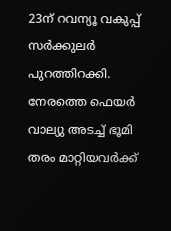23ന് റവന്യൂ വകുപ്പ് സർക്കുലർ പുറത്തിറക്കി. നേരത്തെ ഫെയർ വാല്യു അടച്ച് ഭൂമി തരം മാറ്റിയവർക്ക്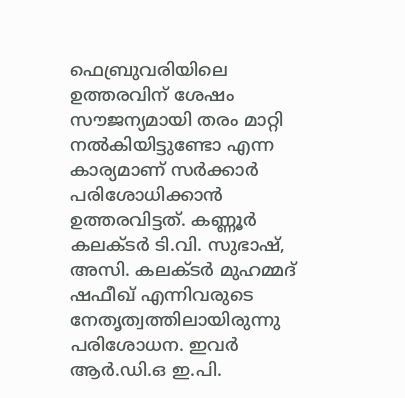ഫെബ്രുവരിയിലെ ഉത്തരവിന് ശേഷം സൗജന്യമായി തരം മാറ്റി നൽകിയിട്ടുണ്ടോ എന്ന കാര്യമാണ് സർക്കാർ പരിശോധിക്കാൻ ഉത്തരവിട്ടത്. കണ്ണൂർ കലക്ടർ ടി.വി. സുഭാഷ്, അസി. കലക്ടർ മുഹമ്മദ് ഷഫീഖ് എന്നിവരുടെ നേതൃത്വത്തിലായിരുന്നു പരിശോധന. ഇവർ ആർ.ഡി.ഒ ഇ.പി.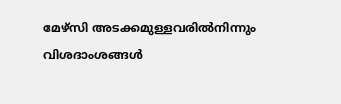മേഴ്സി അടക്കമുള്ളവരിൽനിന്നും വിശദാംശങ്ങൾ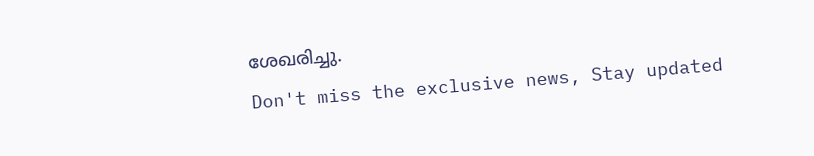ശേഖരിച്ചു.
Don't miss the exclusive news, Stay updated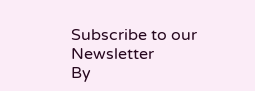Subscribe to our Newsletter
By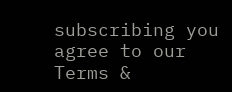subscribing you agree to our Terms &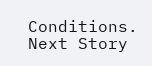Conditions.
Next Story